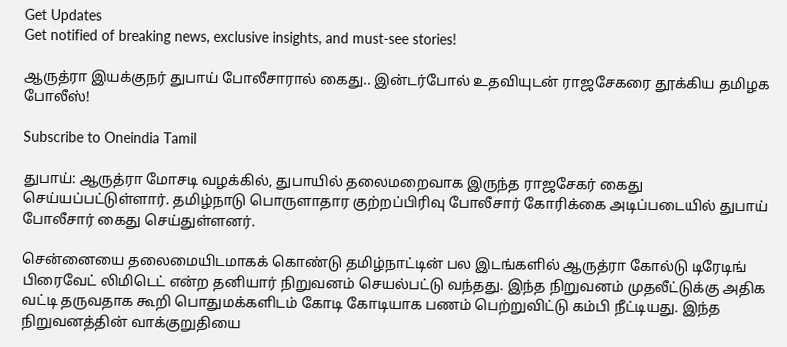Get Updates
Get notified of breaking news, exclusive insights, and must-see stories!

ஆருத்ரா இயக்குநர் துபாய் போலீசாரால் கைது.. இன்டர்போல் உதவியுடன் ராஜசேகரை தூக்கிய தமிழக போலீஸ்!

Subscribe to Oneindia Tamil

துபாய்: ஆருத்ரா மோசடி வழக்கில், துபாயில் தலைமறைவாக இருந்த ராஜசேகர் கைது செய்யப்பட்டுள்ளார். தமிழ்நாடு பொருளாதார குற்றப்பிரிவு போலீசார் கோரிக்கை அடிப்படையில் துபாய் போலீசார் கைது செய்துள்ளனர்.

சென்னையை தலைமையிடமாகக் கொண்டு தமிழ்நாட்டின் பல இடங்களில் ஆருத்ரா கோல்டு டிரேடிங் பிரைவேட் லிமிடெட் என்ற தனியார் நிறுவனம் செயல்பட்டு வந்தது. இந்த நிறுவனம் முதலீட்டுக்கு அதிக வட்டி தருவதாக கூறி பொதுமக்களிடம் கோடி கோடியாக பணம் பெற்றுவிட்டு கம்பி நீட்டியது. இந்த நிறுவனத்தின் வாக்குறுதியை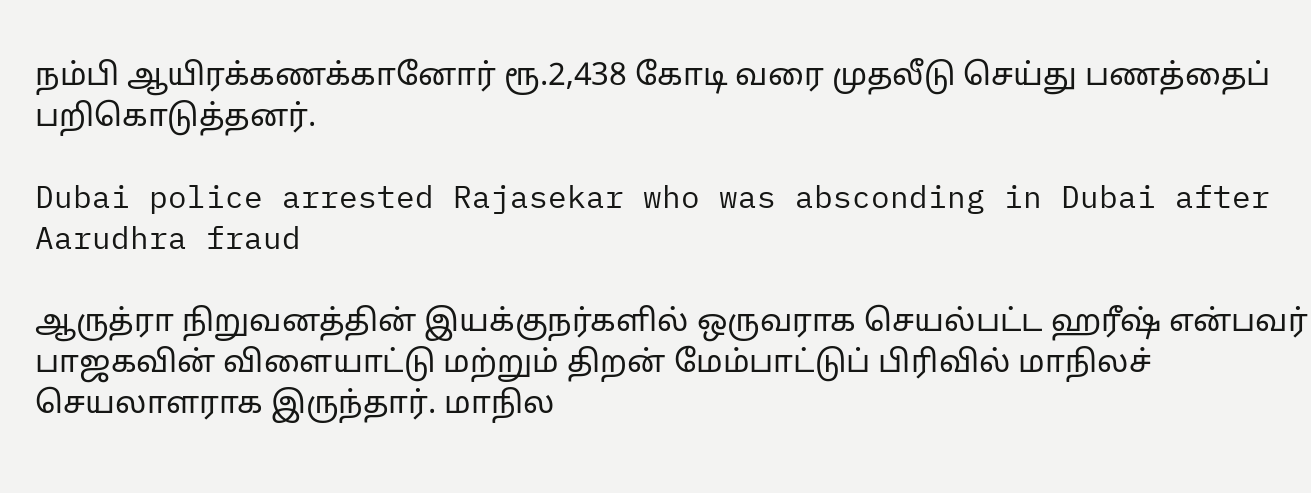நம்பி ஆயிரக்கணக்கானோர் ரூ.2,438 கோடி வரை முதலீடு செய்து பணத்தைப் பறிகொடுத்தனர்.

Dubai police arrested Rajasekar who was absconding in Dubai after Aarudhra fraud

ஆருத்ரா நிறுவனத்தின் இயக்குநர்களில் ஒருவராக செயல்பட்ட ஹரீஷ் என்பவர் பாஜகவின் விளையாட்டு மற்றும் திறன் மேம்பாட்டுப் பிரிவில் மாநிலச் செயலாளராக இருந்தார். மாநில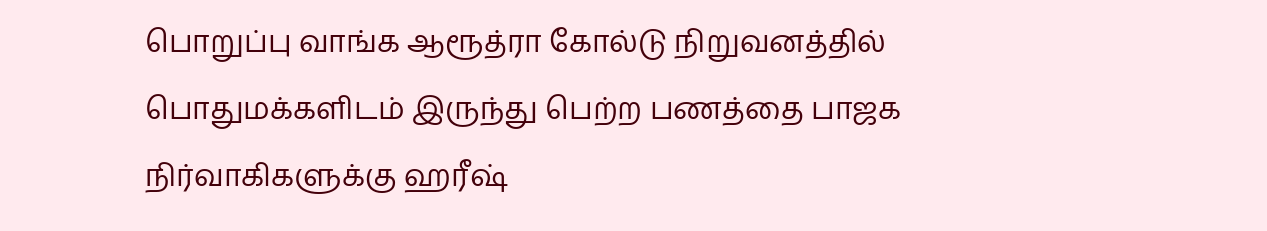பொறுப்பு வாங்க ஆரூத்ரா கோல்டு நிறுவனத்தில் பொதுமக்களிடம் இருந்து பெற்ற பணத்தை பாஜக நிர்வாகிகளுக்கு ஹரீஷ்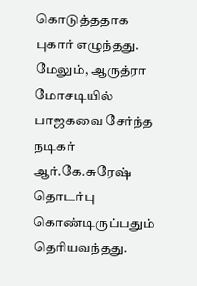கொடுத்ததாக புகார் எழுந்தது. மேலும், ஆருத்ரா மோசடியில் பாஜகவை சேர்ந்த நடிகர் ஆர்.கே.சுரேஷ் தொடர்பு கொண்டிருப்பதும் தெரியவந்தது.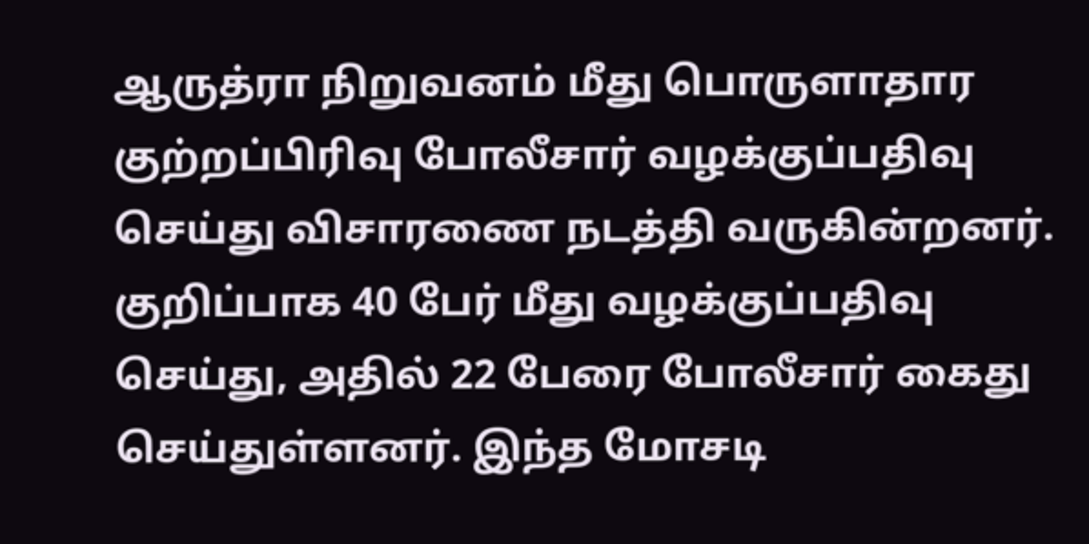ஆருத்ரா நிறுவனம் மீது பொருளாதார குற்றப்பிரிவு போலீசார் வழக்குப்பதிவு செய்து விசாரணை நடத்தி வருகின்றனர். குறிப்பாக 40 பேர் மீது வழக்குப்பதிவு செய்து, அதில் 22 பேரை போலீசார் கைது செய்துள்ளனர். இந்த மோசடி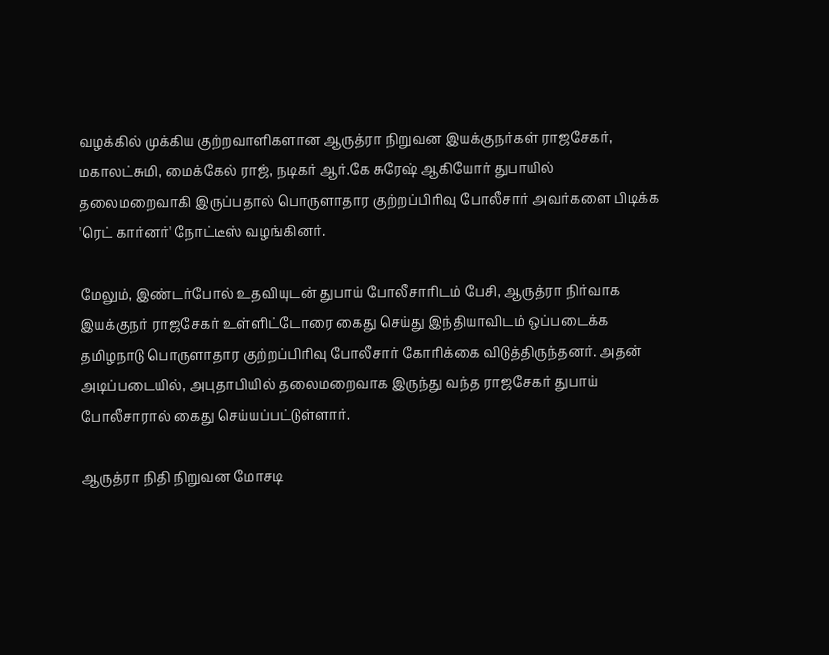வழக்கில் முக்கிய குற்றவாளிகளான ஆருத்ரா நிறுவன இயக்குநர்கள் ராஜசேகர், மகாலட்சுமி, மைக்கேல் ராஜ், நடிகர் ஆர்.கே சுரேஷ் ஆகியோர் துபாயில் தலைமறைவாகி இருப்பதால் பொருளாதார குற்றப்பிரிவு போலீசார் அவர்களை பிடிக்க 'ரெட் கார்னர்' நோட்டீஸ் வழங்கினர்.

மேலும், இண்டர்போல் உதவியுடன் துபாய் போலீசாரிடம் பேசி, ஆருத்ரா நிர்வாக இயக்குநர் ராஜசேகர் உள்ளிட்டோரை கைது செய்து இந்தியாவிடம் ஒப்படைக்க தமிழநாடு பொருளாதார குற்றப்பிரிவு போலீசார் கோரிக்கை விடுத்திருந்தனர். அதன் அடிப்படையில், அபுதாபியில் தலைமறைவாக இருந்து வந்த ராஜசேகர் துபாய் போலீசாரால் கைது செய்யப்பட்டுள்ளார்.

ஆருத்ரா நிதி நிறுவன மோசடி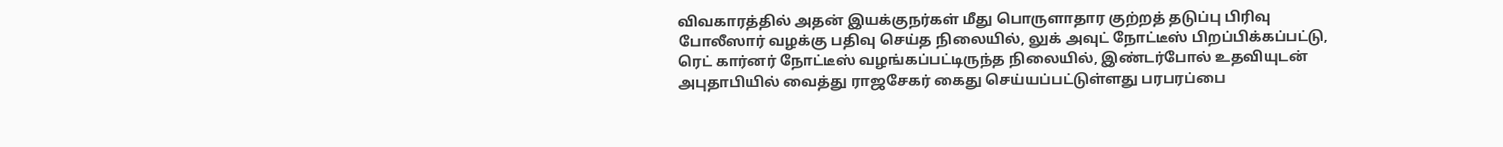விவகாரத்தில் அதன் இயக்குநர்கள் மீது பொருளாதார குற்றத் தடுப்பு பிரிவு போலீஸார் வழக்கு பதிவு செய்த நிலையில், லுக் அவுட் நோட்டீஸ் பிறப்பிக்கப்பட்டு, ரெட் கார்னர் நோட்டீஸ் வழங்கப்பட்டிருந்த நிலையில், இண்டர்போல் உதவியுடன் அபுதாபியில் வைத்து ராஜசேகர் கைது செய்யப்பட்டுள்ளது பரபரப்பை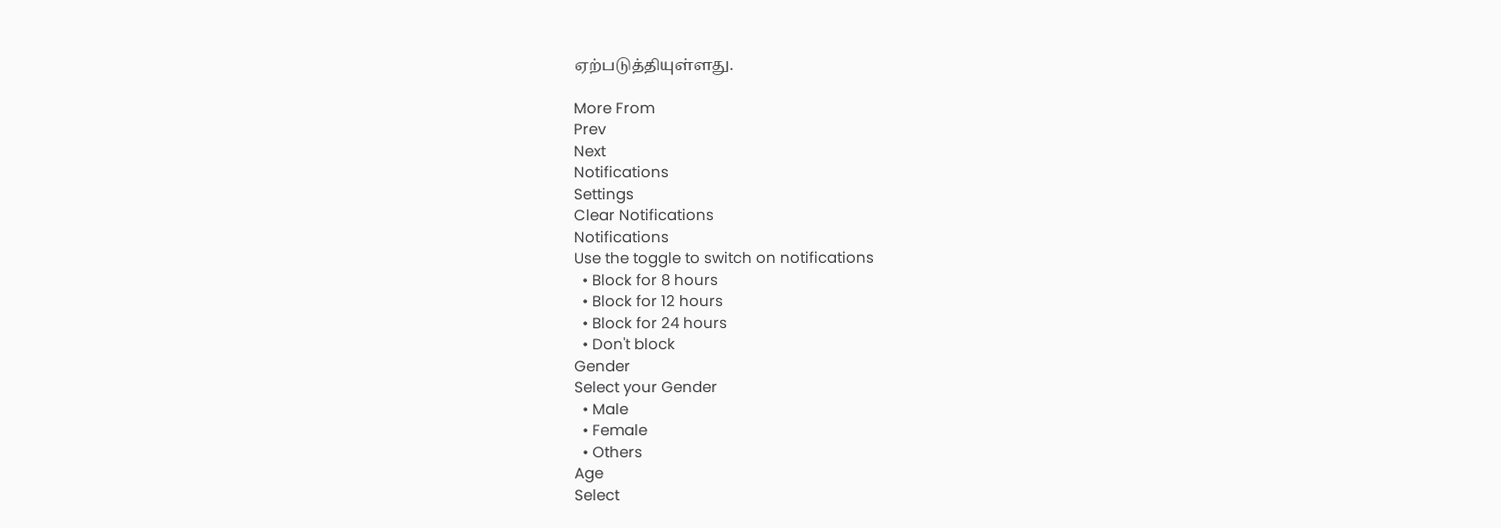ஏற்படுத்தியுள்ளது.

More From
Prev
Next
Notifications
Settings
Clear Notifications
Notifications
Use the toggle to switch on notifications
  • Block for 8 hours
  • Block for 12 hours
  • Block for 24 hours
  • Don't block
Gender
Select your Gender
  • Male
  • Female
  • Others
Age
Select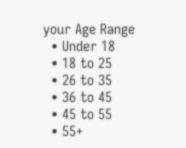your Age Range
  • Under 18
  • 18 to 25
  • 26 to 35
  • 36 to 45
  • 45 to 55
  • 55+